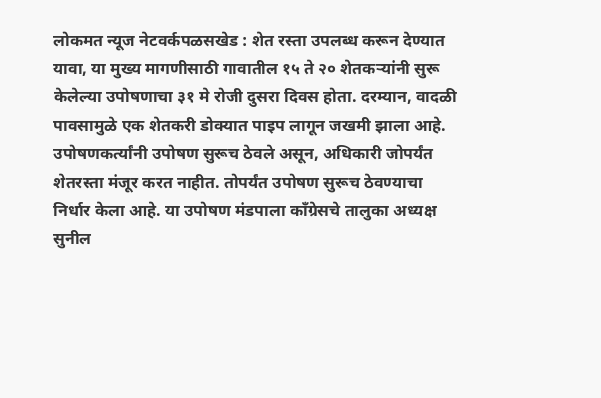लोकमत न्यूज नेटवर्कपळसखेड : शेत रस्ता उपलब्ध करून देण्यात यावा, या मुख्य मागणीसाठी गावातील १५ ते २० शेतकऱ्यांनी सुरू केलेल्या उपोषणाचा ३१ मे रोजी दुसरा दिवस होता. दरम्यान, वादळी पावसामुळे एक शेतकरी डोक्यात पाइप लागून जखमी झाला आहे. उपोषणकर्त्यांनी उपोषण सुरूच ठेवले असून, अधिकारी जोपर्यंत शेतरस्ता मंजूर करत नाहीत. तोपर्यंत उपोषण सुरूच ठेवण्याचा निर्धार केला आहे. या उपोषण मंडपाला काँग्रेसचे तालुका अध्यक्ष सुनील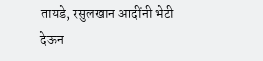तायडे, रसुलखान आदींनी भेटी देऊन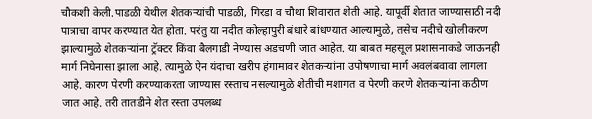चौकशी केली.पाडळी येथील शेतकऱ्यांची पाडळी, गिरडा व चौथा शिवारात शेती आहे. यापूर्वी शेतात जाण्यासाठी नदी पात्राचा वापर करण्यात येत होता. परंतु या नदीत कोल्हापुरी बंधारे बांधण्यात आल्यामुळे, तसेच नदीचे खोलीकरण झाल्यामुळे शेतकऱ्यांना ट्रॅक्टर किंवा बैलगाडी नेण्यास अडचणी जात आहेत. या बाबत महसूल प्रशासनाकडे जाऊनही मार्ग निघेनासा झाला आहे. त्यामुळे ऐन यंदाचा खरीप हंगामावर शेतकऱ्यांना उपोषणाचा मार्ग अवलंबवावा लागला आहे. कारण पेरणी करण्याकरता जाण्यास रस्ताच नसल्यामुळे शेतीची मशागत व पेरणी करणे शेतकऱ्यांना कठीण जात आहे. तरी तातडीने शेत रस्ता उपलब्ध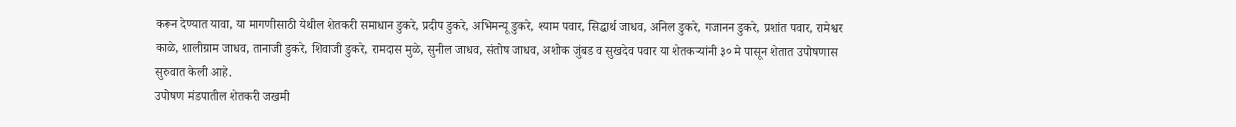करून देण्यात यावा, या मागणीसाठी येथील शेतकरी समाधान डुकरे, प्रदीप डुकरे, अभिमन्यू डुकरे, श्याम पवार, सिद्धार्थ जाधव, अनिल डुकरे, गजानन डुकरे, प्रशांत पवार, रामेश्वर काळे, शालीग्राम जाधव, तानाजी डुकरे, शिवाजी डुकरे, रामदास मुळे, सुनील जाधव, संतोष जाधव, अशोक जुंबड व सुखदेव पवार या शेतकऱ्यांनी ३० मे पासून शेतात उपोषणास सुरुवात केली आहे.
उपोषण मंडपातील शेतकरी जखमी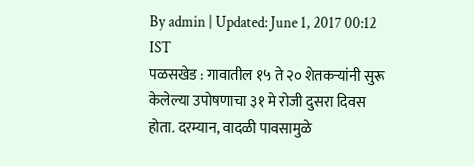By admin | Updated: June 1, 2017 00:12 IST
पळसखेड : गावातील १५ ते २० शेतकऱ्यांनी सुरू केलेल्या उपोषणाचा ३१ मे रोजी दुसरा दिवस होता. दरम्यान, वादळी पावसामुळे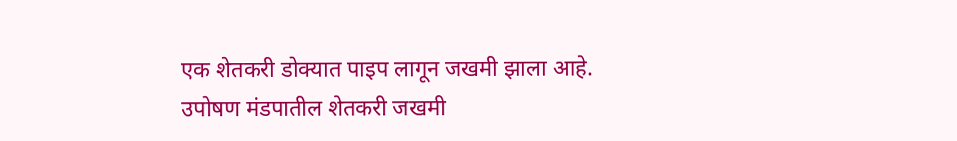एक शेतकरी डोक्यात पाइप लागून जखमी झाला आहे.
उपोषण मंडपातील शेतकरी जखमी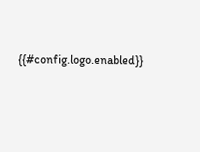{{#config.logo.enabled}}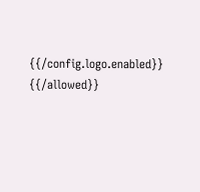{{/config.logo.enabled}}
{{/allowed}}